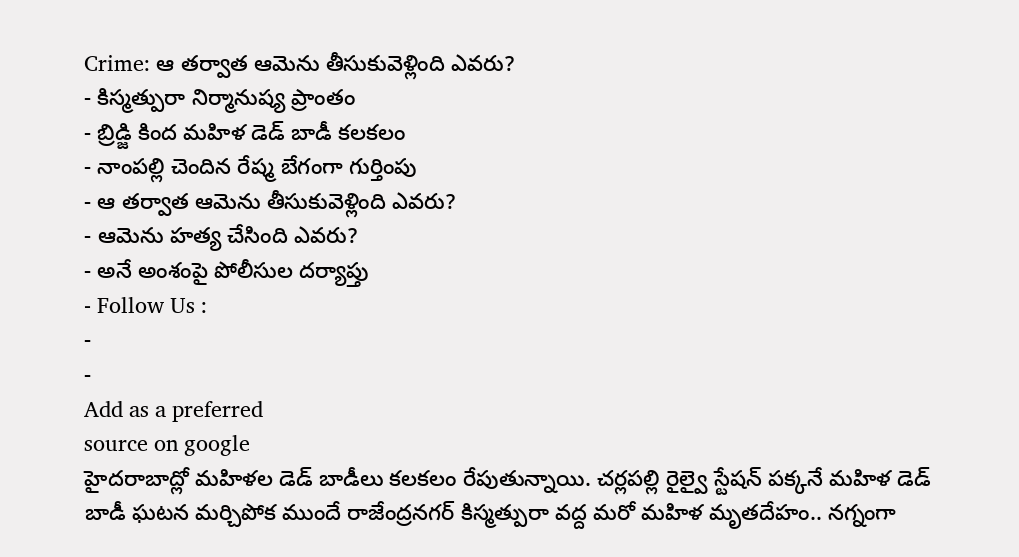Crime: ఆ తర్వాత ఆమెను తీసుకువెళ్లింది ఎవరు?
- కిస్మత్పురా నిర్మానుష్య ప్రాంతం
- బ్రిడ్జి కింద మహిళ డెడ్ బాడీ కలకలం
- నాంపల్లి చెందిన రేష్మ బేగంగా గుర్తింపు
- ఆ తర్వాత ఆమెను తీసుకువెళ్లింది ఎవరు?
- ఆమెను హత్య చేసింది ఎవరు?
- అనే అంశంపై పోలీసుల దర్యాప్తు
- Follow Us :
-
-
Add as a preferred
source on google
హైదరాబాద్లో మహిళల డెడ్ బాడీలు కలకలం రేపుతున్నాయి. చర్లపల్లి రైల్వై స్టేషన్ పక్కనే మహిళ డెడ్ బాడీ ఘటన మర్చిపోక ముందే రాజేంద్రనగర్ కిస్మత్పురా వద్ద మరో మహిళ మృతదేహం.. నగ్నంగా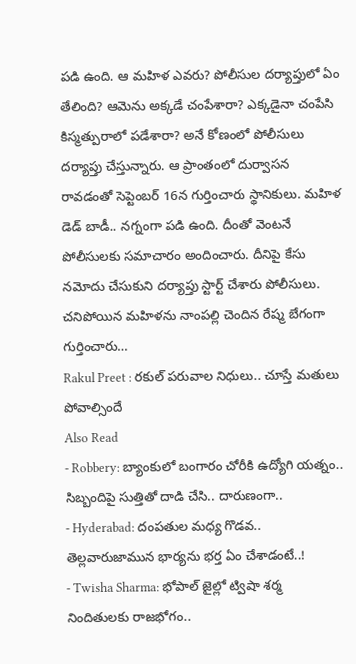పడి ఉంది. ఆ మహిళ ఎవరు? పోలీసుల దర్యాప్తులో ఏం తేలింది? ఆమెను అక్కడే చంపేశారా? ఎక్కడైనా చంపేసి కిస్మత్పురాలో పడేశారా? అనే కోణంలో పోలీసులు దర్యాప్తు చేస్తున్నారు. ఆ ప్రాంతంలో దుర్వాసన రావడంతో సెప్టెంబర్ 16న గుర్తించారు స్థానికులు. మహిళ డెడ్ బాడీ.. నగ్నంగా పడి ఉంది. దీంతో వెంటనే పోలీసులకు సమాచారం అందించారు. దీనిపై కేసు నమోదు చేసుకుని దర్యాప్తు స్టార్ట్ చేశారు పోలీసులు. చనిపోయిన మహిళను నాంపల్లి చెందిన రేష్మ బేగంగా గుర్తించారు…
Rakul Preet : రకుల్ పరువాల నిధులు.. చూస్తే మతులు పోవాల్సిందే
Also Read
- Robbery: బ్యాంకులో బంగారం చోరీకి ఉద్యోగి యత్నం.. సిబ్బందిపై సుత్తితో దాడి చేసి.. దారుణంగా..
- Hyderabad: దంపతుల మధ్య గొడవ.. తెల్లవారుజామున భార్యను భర్త ఏం చేశాడంటే..!
- Twisha Sharma: భోపాల్ జైల్లో ట్విషా శర్మ నిందితులకు రాజభోగం..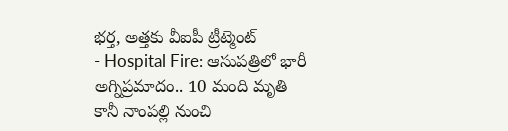భర్త, అత్తకు వీఐపీ ట్రీట్మెంట్
- Hospital Fire: ఆసుపత్రిలో భారీ అగ్నిప్రమాదం.. 10 మంది మృతి
కానీ నాంపల్లి నుంచి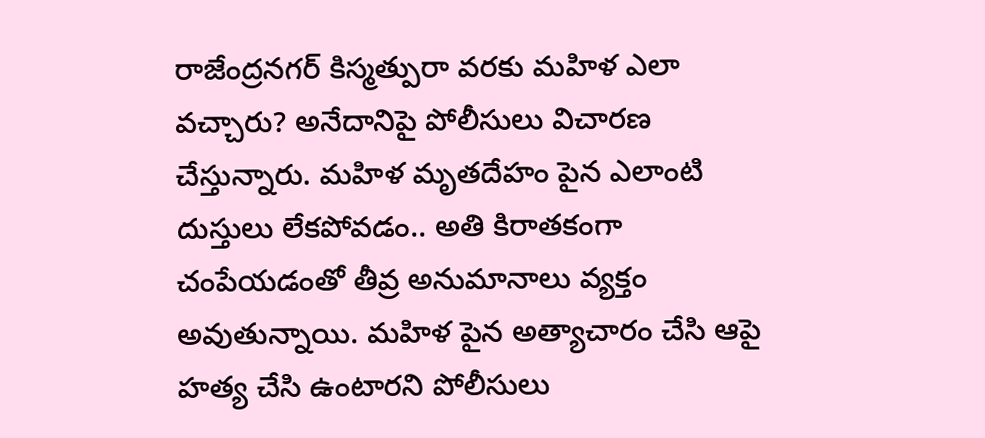రాజేంద్రనగర్ కిస్మత్పురా వరకు మహిళ ఎలా వచ్చారు? అనేదానిపై పోలీసులు విచారణ చేస్తున్నారు. మహిళ మృతదేహం పైన ఎలాంటి దుస్తులు లేకపోవడం.. అతి కిరాతకంగా చంపేయడంతో తీవ్ర అనుమానాలు వ్యక్తం అవుతున్నాయి. మహిళ పైన అత్యాచారం చేసి ఆపై హత్య చేసి ఉంటారని పోలీసులు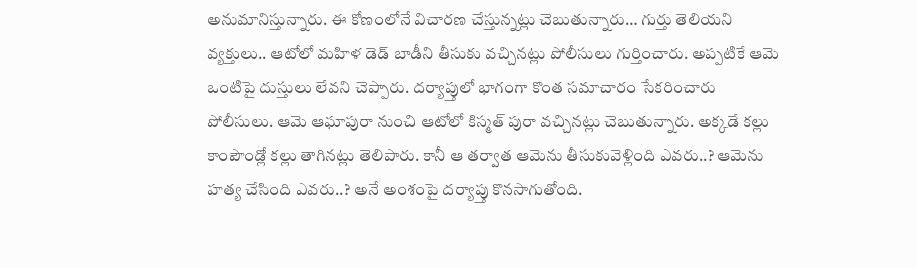అనుమానిస్తున్నారు. ఈ కోణంలోనే విచారణ చేస్తున్నట్లు చెబుతున్నారు… గుర్తు తెలియని వ్యక్తులు.. ఆటోలో మహిళ డెడ్ బాడీని తీసుకు వచ్చినట్లు పోలీసులు గుర్తించారు. అప్పటికే ఆమె ఒంటిపై దుస్తులు లేవని చెప్పారు. దర్యాప్తులో భాగంగా కొంత సమాచారం సేకరించారు పోలీసులు. ఆమె ఆఘాపురా నుంచి ఆటోలో కిస్మత్ పురా వచ్చినట్లు చెబుతున్నారు. అక్కడే కల్లు కాంపౌండ్లో కల్లు తాగినట్లు తెలిపారు. కానీ ఆ తర్వాత ఆమెను తీసుకువెళ్లింది ఎవరు..? ఆమెను హత్య చేసింది ఎవరు..? అనే అంశంపై దర్యాప్తు కొనసాగుతోంది.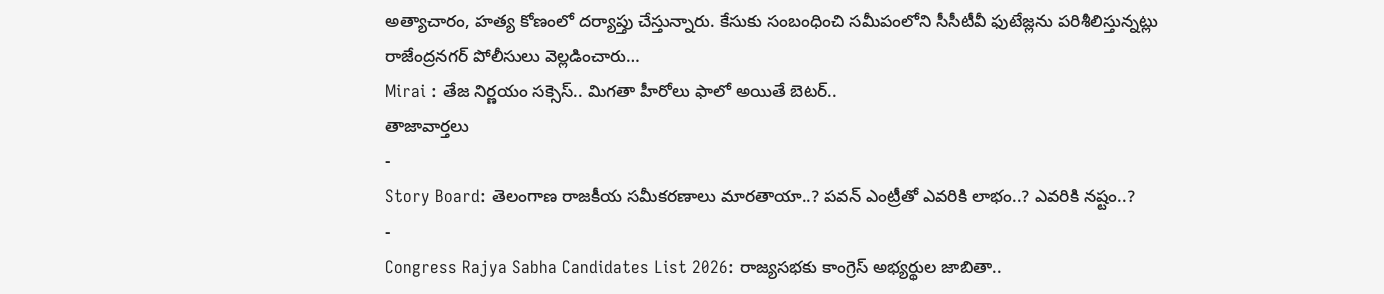అత్యాచారం, హత్య కోణంలో దర్యాప్తు చేస్తున్నారు. కేసుకు సంబంధించి సమీపంలోని సీసీటీవీ ఫుటేజ్లను పరిశీలిస్తున్నట్లు రాజేంద్రనగర్ పోలీసులు వెల్లడించారు…
Mirai : తేజ నిర్ణయం సక్సెస్.. మిగతా హీరోలు ఫాలో అయితే బెటర్..
తాజావార్తలు
-
Story Board: తెలంగాణ రాజకీయ సమీకరణాలు మారతాయా..? పవన్ ఎంట్రీతో ఎవరికి లాభం..? ఎవరికి నష్టం..?
-
Congress Rajya Sabha Candidates List 2026: రాజ్యసభకు కాంగ్రెస్ అభ్యర్థుల జాబితా..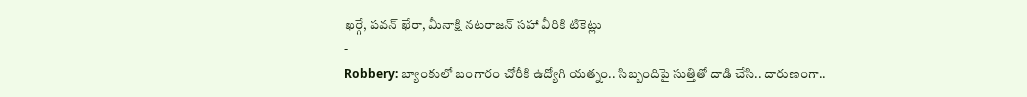ఖర్గే, పవన్ ఖేరా, మీనాక్షి నటరాజన్ సహా వీరికి టికెట్లు
-
Robbery: బ్యాంకులో బంగారం చోరీకి ఉద్యోగి యత్నం.. సిబ్బందిపై సుత్తితో దాడి చేసి.. దారుణంగా..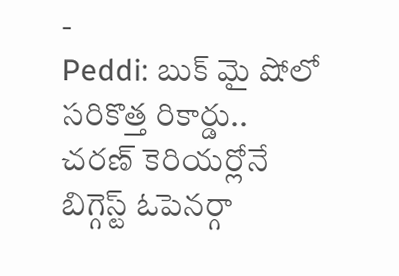-
Peddi: బుక్ మై షోలో సరికొత్త రికార్డు.. చరణ్ కెరియర్లోనే బిగ్గెస్ట్ ఓపెనర్గా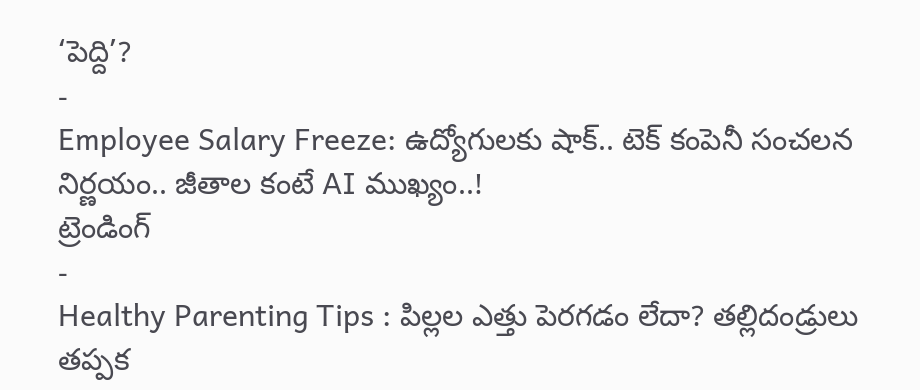‘పెద్ది’?
-
Employee Salary Freeze: ఉద్యోగులకు షాక్.. టెక్ కంపెనీ సంచలన నిర్ణయం.. జీతాల కంటే AI ముఖ్యం..!
ట్రెండింగ్
-
Healthy Parenting Tips : పిల్లల ఎత్తు పెరగడం లేదా? తల్లిదండ్రులు తప్పక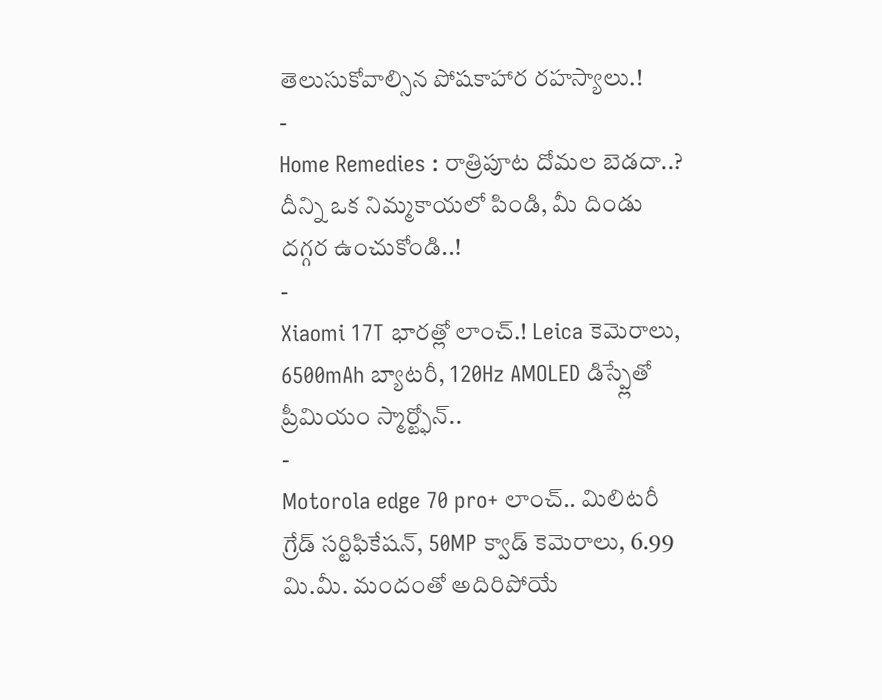తెలుసుకోవాల్సిన పోషకాహార రహస్యాలు.!
-
Home Remedies : రాత్రిపూట దోమల బెడదా..? దీన్ని ఒక నిమ్మకాయలో పిండి, మీ దిండు దగ్గర ఉంచుకోండి..!
-
Xiaomi 17T భారత్లో లాంచ్.! Leica కెమెరాలు, 6500mAh బ్యాటరీ, 120Hz AMOLED డిస్ప్లేతో ప్రీమియం స్మార్ట్ఫోన్..
-
Motorola edge 70 pro+ లాంచ్.. మిలిటరీ గ్రేడ్ సర్టిఫికేషన్, 50MP క్వాడ్ కెమెరాలు, 6.99 మి.మీ. మందంతో అదిరిపోయే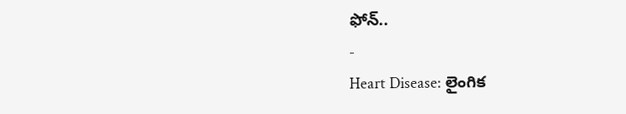ఫోన్..
-
Heart Disease: లైంగిక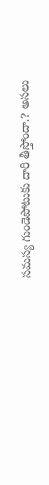సమస్య గుండెపోటుకు దారి తీస్తోందా.? అసలు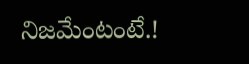నిజమేంటంటే.!